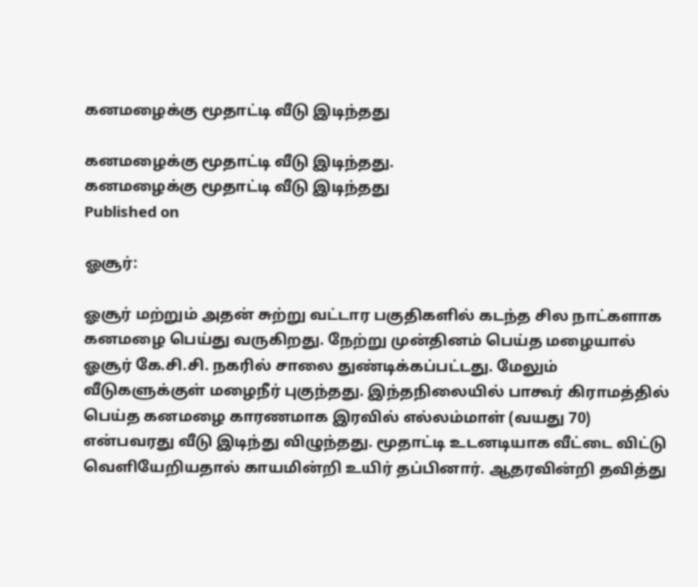கனமழைக்கு மூதாட்டி வீடு இடிந்தது

கனமழைக்கு மூதாட்டி வீடு இடிந்தது.
கனமழைக்கு மூதாட்டி வீடு இடிந்தது
Published on

ஓசூர்:

ஓசூர் மற்றும் அதன் சுற்று வட்டார பகுதிகளில் கடந்த சில நாட்களாக கனமழை பெய்து வருகிறது. நேற்று முன்தினம் பெய்த மழையால் ஓசூர் கே.சி.சி. நகரில் சாலை துண்டிக்கப்பட்டது. மேலும் வீடுகளுக்குள் மழைநீர் புகுந்தது. இந்தநிலையில் பாகூர் கிராமத்தில் பெய்த கனமழை காரணமாக இரவில் எல்லம்மாள் (வயது 70) என்பவரது வீடு இடிந்து விழுந்தது. மூதாட்டி உடனடியாக வீட்டை விட்டு வெளியேறியதால் காயமின்றி உயிர் தப்பினார். ஆதரவின்றி தவித்து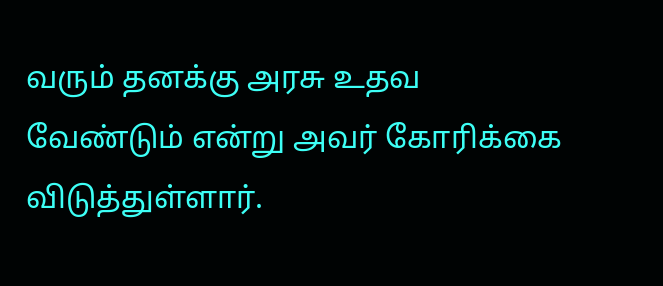வரும் தனக்கு அரசு உதவ வேண்டும் என்று அவர் கோரிக்கை விடுத்துள்ளார்.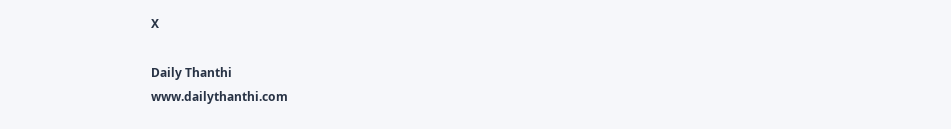X

Daily Thanthi
www.dailythanthi.com